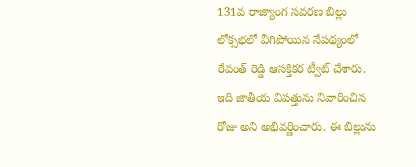131వ రాజ్యాంగ సవరణ బిల్లు లోక్సభలో వీగిపోయిన నేపథ్యంలో రేవంత్ రెడ్డి ఆసక్తికర ట్వీట్ చేశారు. ఇది జాతీయ విపత్తును నివారించిన రోజు అని అభివర్ణించారు. ఈ బిల్లును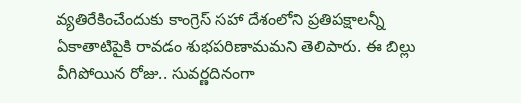వ్యతిరేకించేందుకు కాంగ్రెస్ సహా దేశంలోని ప్రతిపక్షాలన్నీ ఏకాతాటిపైకి రావడం శుభపరిణామమని తెలిపారు. ఈ బిల్లు వీగిపోయిన రోజు.. సువర్ణదినంగా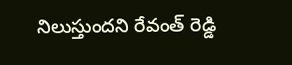నిలుస్తుందని రేవంత్ రెడ్డి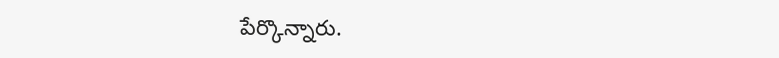పేర్కొన్నారు.